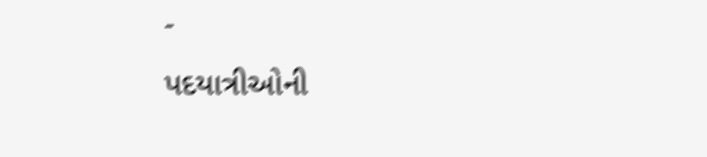-
પદયાત્રીઓની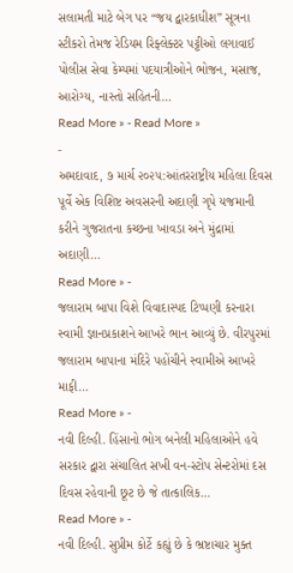સલામતી માટે બેગ પર “જય દ્વારકાધીશ” સૂત્રના સ્ટીકરો તેમજ રેડિયમ રિફ્લેક્ટર પટ્ટીઓ લગાવાઈ પોલીસ સેવા કેમ્પમાં પદયાત્રીઓને ભોજન, મસાજ, આરોગ્ય, નાસ્તો સહિતની…
Read More » - Read More »
-
અમદાવાદ, ૭ માર્ચ ૨૦૨૫:આંતરરાષ્ટ્રીય મહિલા દિવસ પૂર્વે એક વિશિષ્ટ અવસરની અદાણી ગૃપે યજમાની કરીને ગુજરાતના કચ્છના ખાવડા અને મુંદ્રામાં અદાણી…
Read More » -
જલારામ બાપા વિશે વિવાદાસ્પદ ટિપ્પણી કરનારા સ્વામી જ્ઞાનપ્રકાશને આખરે ભાન આવ્યું છે. વીરપુરમાં જલારામ બાપાના મંદિરે પહોંચીને સ્વામીએ આખરે માફી…
Read More » -
નવી દિલ્હી. હિંસાનો ભોગ બનેલી મહિલાઓને હવે સરકાર દ્વારા સંચાલિત સખી વન-સ્ટોપ સેન્ટરોમાં દસ દિવસ રહેવાની છૂટ છે જે તાત્કાલિક…
Read More » -
નવી દિલ્હી. સુપ્રીમ કોર્ટે કહ્યું છે કે ભ્રષ્ટાચાર મુક્ત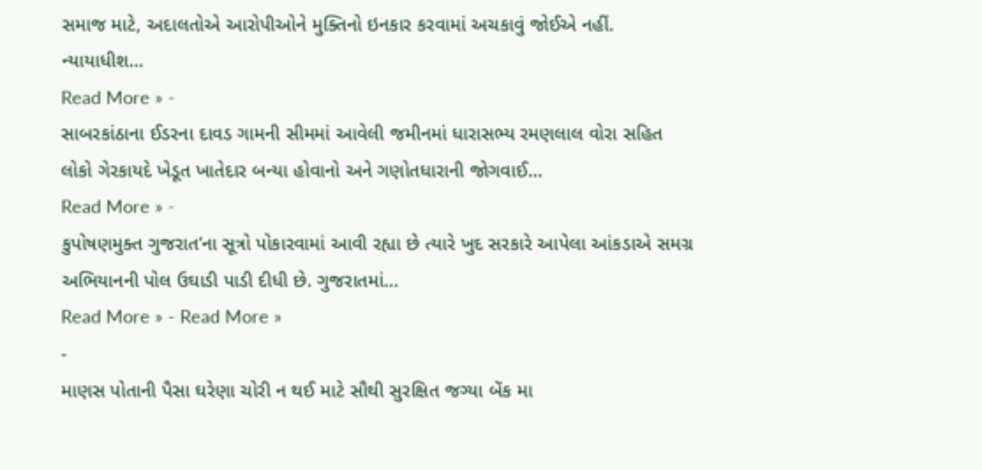સમાજ માટે, અદાલતોએ આરોપીઓને મુક્તિનો ઇનકાર કરવામાં અચકાવું જોઈએ નહીં. ન્યાયાધીશ…
Read More » -
સાબરકાંઠાના ઈડરના દાવડ ગામની સીમમાં આવેલી જમીનમાં ધારાસભ્ય રમણલાલ વોરા સહિત લોકો ગેરકાયદે ખેડૂત ખાતેદાર બન્યા હોવાનો અને ગણોતધારાની જોગવાઈ…
Read More » -
કુપોષણમુક્ત ગુજરાત’ના સૂત્રો પોકારવામાં આવી રહ્યા છે ત્યારે ખુદ સરકારે આપેલા આંકડાએ સમગ્ર અભિયાનની પોલ ઉઘાડી પાડી દીધી છે. ગુજરાતમાં…
Read More » - Read More »
-
માણસ પોતાની પૈસા ઘરેણા ચોરી ન થઈ માટે સૌથી સુરક્ષિત જગ્યા બેંક મા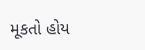મૂકતો હોય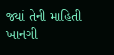જ્યાં તેની માહિતી ખાનગી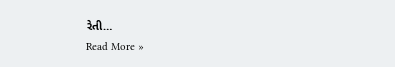રેતી…
Read More »